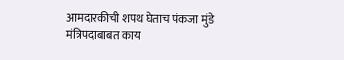आमदारकीची शपथ घेताच पंकजा मुंडे मंत्रिपदाबाबत काय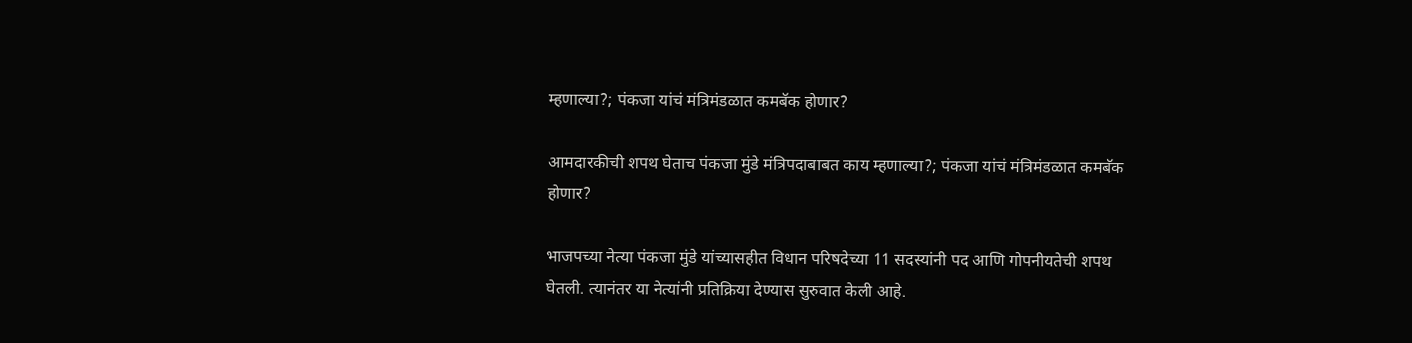म्हणाल्या?; पंकजा यांचं मंत्रिमंडळात कमबॅक होणार?

आमदारकीची शपथ घेताच पंकजा मुंडे मंत्रिपदाबाबत काय म्हणाल्या?; पंकजा यांचं मंत्रिमंडळात कमबॅक होणार?

भाजपच्या नेत्या पंकजा मुंडे यांच्यासहीत विधान परिषदेच्या 11 सदस्यांनी पद आणि गोपनीयतेची शपथ घेतली. त्यानंतर या नेत्यांनी प्रतिक्रिया देण्यास सुरुवात केली आहे.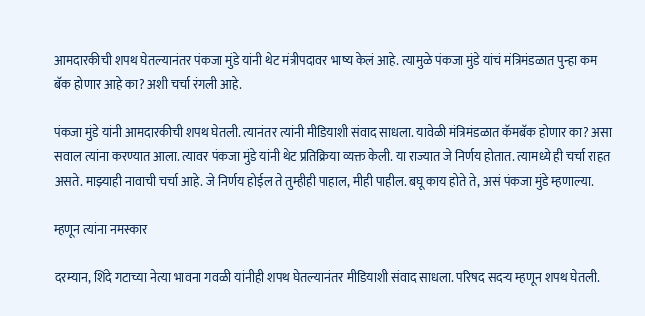आमदारकीची शपथ घेतल्यानंतर पंकजा मुंडे यांनी थेट मंत्रीपदावर भाष्य केलं आहे. त्यामुळे पंकजा मुंडे यांचं मंत्रिमंडळात पुन्हा कम बॅक होणार आहे का? अशी चर्चा रंगली आहे.

पंकजा मुंडे यांनी आमदारकीची शपथ घेतली. त्यानंतर त्यांनी मीडियाशी संवाद साधला. यावेळी मंत्रिमंडळात कॅमबॅक होणार का? असा सवाल त्यांना करण्यात आला. त्यावर पंकजा मुंडे यांनी थेट प्रतिक्रिया व्यक्त केली. या राज्यात जे निर्णय होतात. त्यामध्ये ही चर्चा राहत असते. माझ्याही नावाची चर्चा आहे. जे निर्णय होईल ते तुम्हीही पाहाल, मीही पाहील. बघू काय होते ते, असं पंकजा मुंडे म्हणाल्या.

म्हणून त्यांना नमस्कार

दरम्यान, शिंदे गटाच्या नेत्या भावना गवळी यांनीही शपथ घेतल्यानंतर मीडियाशी संवाद साधला. परिषद सदऱ्य म्हणून शपथ घेतली.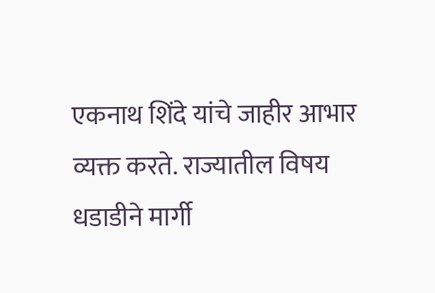एकनाथ शिंदे यांचे जाहीर आभार व्यक्त करते. राज्यातील विषय धडाडीने मार्गी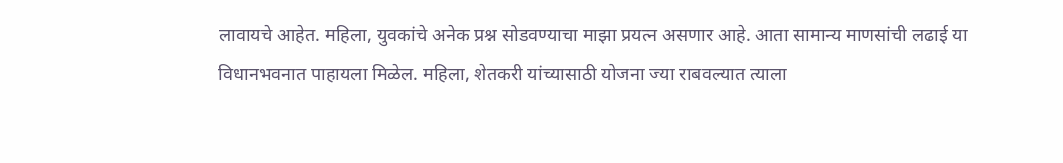लावायचे आहेत. महिला, युवकांचे अनेक प्रश्न सोडवण्याचा माझा प्रयत्न असणार आहे. आता सामान्य माणसांची लढाई या विधानभवनात पाहायला मिळेल. महिला, शेतकरी यांच्यासाठी योजना ज्या राबवल्यात त्याला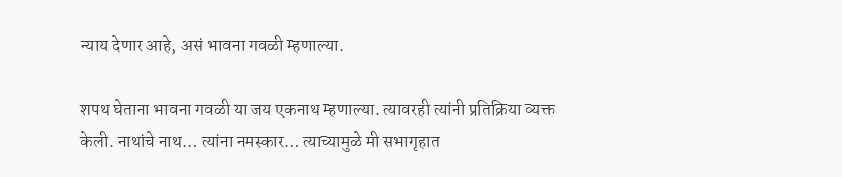न्याय देणार आहे, असं भावना गवळी म्हणाल्या.

शपथ घेताना भावना गवळी या जय एकनाथ म्हणाल्या. त्यावरही त्यांनी प्रतिक्रिया व्यक्त केली. नाथांचे नाथ… त्यांना नमस्कार… त्याच्यामुळे मी सभागृहात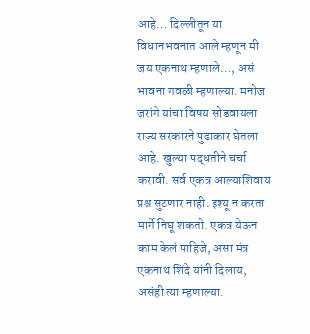आहे… दिल्लीतून या विधानभवनात आले म्हणून मी जय एकनाथ म्हणाले…, असं भावना गवळी म्हणाल्या. मनोज जरांगे यांचा विषय सोडवायला राज्य सरकारने पुढाकार घेतला आहे. खुल्या पद्धतीने चर्चा करावी. सर्व एकत्र आल्याशिवाय प्रश्न सुटणार नाही. इश्यू न करता मार्गे निघू शकतो. एकत्र येऊन काम केलं पाहिजे, असा मंत्र एकनाथ शिंदे यांनी दिलाय, असंही त्या म्हणाल्या.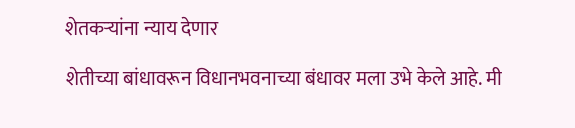शेतकऱ्यांना न्याय देणार

शेतीच्या बांधावरून विधानभवनाच्या बंधावर मला उभे केले आहे. मी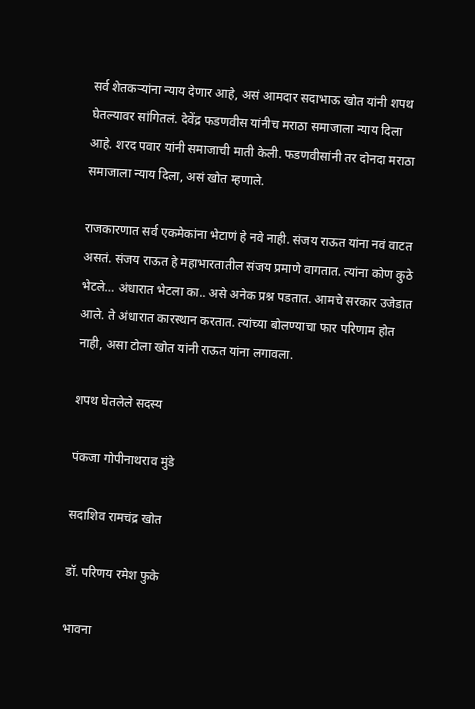सर्व शेतकऱ्यांना न्याय देणार आहे, असं आमदार सदाभाऊ खोत यांनी शपथ घेतल्यावर सांगितलं. देवेंद्र फडणवीस यांनीच मराठा समाजाला न्याय दिला आहे. शरद पवार यांनी समाजाची माती केली. फडणवीसांनी तर दोनदा मराठा समाजाला न्याय दिला, असं खोत म्हणाले.

राजकारणात सर्व एकमेकांना भेटाणं हे नवे नाही. संजय राऊत यांना नवं वाटत असतं. संजय राऊत हे महाभारतातील संजय प्रमाणे वागतात. त्यांना कोण कुठे भेटले… अंधारात भेटला का.. असे अनेक प्रश्न पडतात. आमचे सरकार उजेडात आले. ते अंधारात कारस्थान करतात. त्यांच्या बोलण्याचा फार परिणाम होत नाही, असा टोला खोत यांनी राऊत यांना लगावला.

शपथ घेतलेले सदस्य

पंकजा गोपीनाथराव मुंडे

सदाशिव रामचंद्र खोत

डॉ. परिणय रमेश फुके

भावना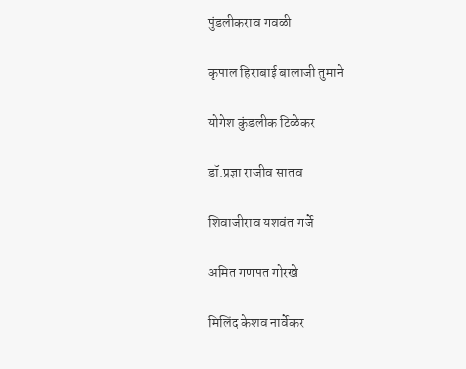पुंडलीकराव गवळी

कृपाल हिराबाई बालाजी तुमाने

योगेश कुंडलीक टिळेकर

डॉ.प्रज्ञा राजीव सातव

शिवाजीराव यशवंत गर्जे

अमित गणपत गोरखे

मिलिंद केशव नार्वेकर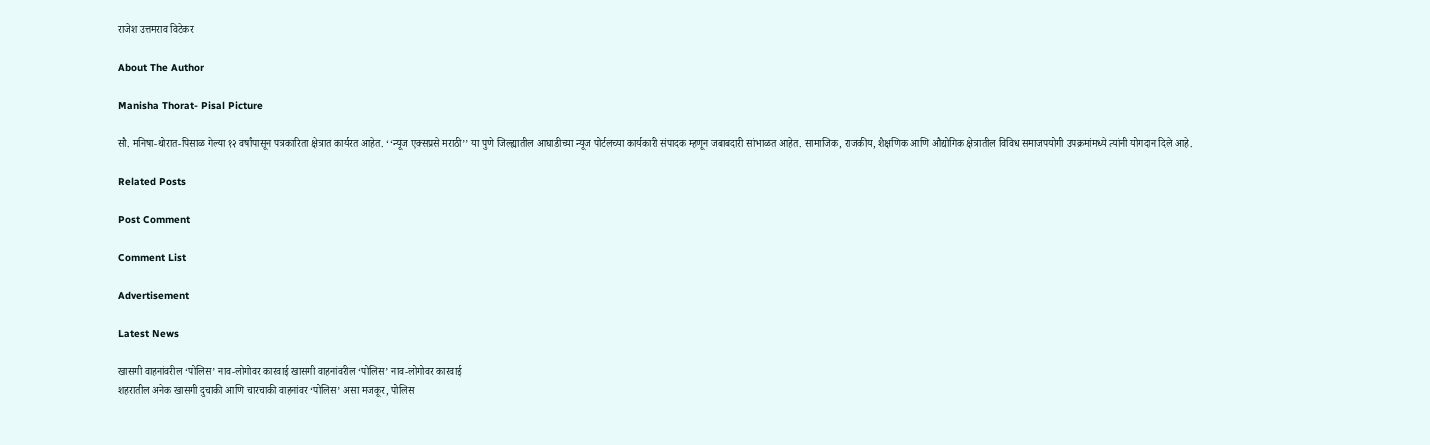राजेश उत्तमराव विटेकर

About The Author

Manisha Thorat- Pisal Picture

सौ. मनिषा-थोरात-पिसाळ गेल्या १२ वर्षांपासून पत्रकारिता क्षेत्रात कार्यरत आहेत. ‘‘न्यूज एक्सप्रसे मराठी’’ या पुणे जिल्ह्यातील आघाडीच्या न्यूज पोर्टलच्या कार्यकारी संपादक म्हणून जबाबदारी सांभाळत आहेत. सामाजिक, राजकीय, शैक्षणिक आणि औद्योगिक क्षेत्रातील विविध समाजपयोगी उपक्रमांमध्ये त्यांनी योगदान दिले आहे.

Related Posts

Post Comment

Comment List

Advertisement

Latest News

खासगी वाहनांवरील ‘पोलिस’ नाव-लोगोवर कारवाई खासगी वाहनांवरील ‘पोलिस’ नाव-लोगोवर कारवाई
शहरातील अनेक खासगी दुचाकी आणि चारचाकी वाहनांवर ‘पोलिस’ असा मजकूर, पोलिस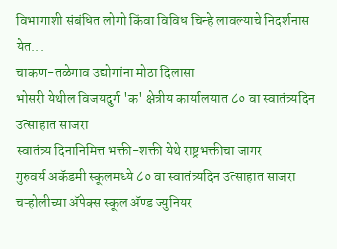विभागाशी संबंधित लोगो किंवा विविध चिन्हे लावल्याचे निदर्शनास येत...
चाकण-तळेगाव उद्योगांना मोठा दिलासा
भोसरी येथील विजयदुर्ग 'क' क्षेत्रीय कार्यालयात ८० वा स्वातंत्र्यदिन उत्साहात साजरा
स्वातंत्र्य दिनानिमित्त भक्ती-शक्ती येथे राष्ट्रभक्तीचा जागर
गुरुवर्य अकॅडमी स्कूलमध्ये ८० वा स्वातंत्र्यदिन उत्साहात साजरा
चऱ्होलीच्या अ‍ॅपेक्स स्कूल अ‍ॅण्ड ज्युनियर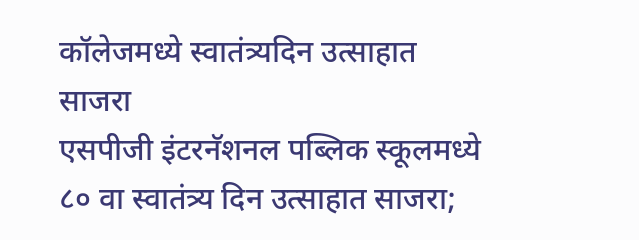कॉलेजमध्ये स्वातंत्र्यदिन उत्साहात साजरा
एसपीजी इंटरनॅशनल पब्लिक स्कूलमध्ये ८० वा स्वातंत्र्य दिन उत्साहात साजरा;